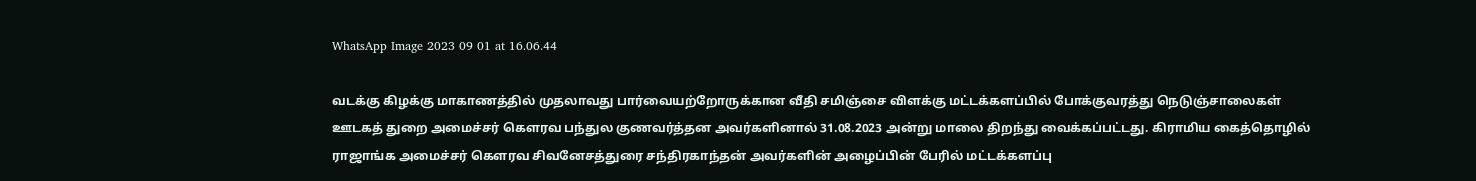WhatsApp Image 2023 09 01 at 16.06.44

வடக்கு கிழக்கு மாகாணத்தில் முதலாவது பார்வையற்றோருக்கான வீதி சமிஞ்சை விளக்கு மட்டக்களப்பில் போக்குவரத்து நெடுஞ்சாலைகள் ஊடகத் துறை அமைச்சர் கௌரவ பந்துல குணவர்த்தன அவர்களினால் 31.08.2023 அன்று மாலை திறந்து வைக்கப்பட்டது. கிராமிய கைத்தொழில் ராஜாங்க அமைச்சர் கௌரவ சிவனேசத்துரை சந்திரகாந்தன் அவர்களின் அழைப்பின் பேரில் மட்டக்களப்பு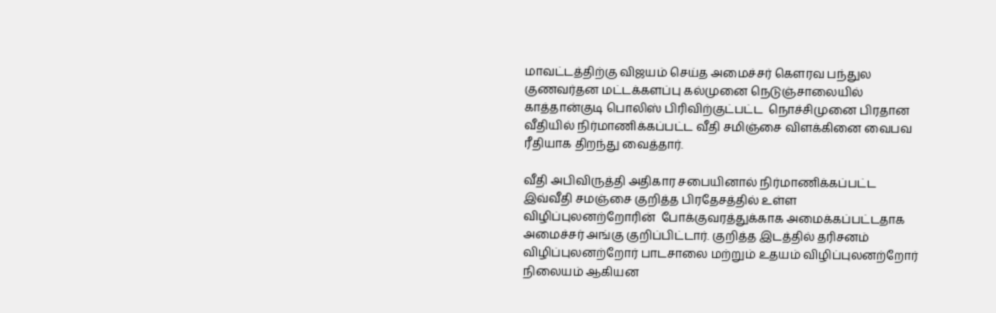மாவட்டத்திற்கு விஜயம் செய்த அமைச்சர் கௌரவ பந்துல குணவர்தன மட்டக்களப்பு கல்முனை நெடுஞ்சாலையில் காத்தான்குடி பொலிஸ் பிரிவிற்குட்பட்ட  நொச்சிமுனை பிரதான வீதியில் நிர்மாணிக்கப்பட்ட வீதி சமிஞ்சை விளக்கினை வைபவ ரீதியாக திறந்து வைத்தார்.

வீதி அபிவிருத்தி அதிகார சபையினால் நிர்மாணிக்கப்பட்ட இவ்வீதி சமஞ்சை குறித்த பிரதேசத்தில் உள்ள விழிப்புலனற்றோரின்  போக்குவரத்துக்காக அமைக்கப்பட்டதாக அமைச்சர் அங்கு குறிப்பிட்டார். குறித்த இடத்தில் தரிசனம் விழிப்புலனற்றோர் பாடசாலை மற்றும் உதயம் விழிப்புலனற்றோர் நிலையம் ஆகியன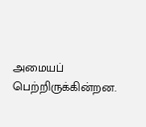அமையப் பெற்றிருக்கின்றன.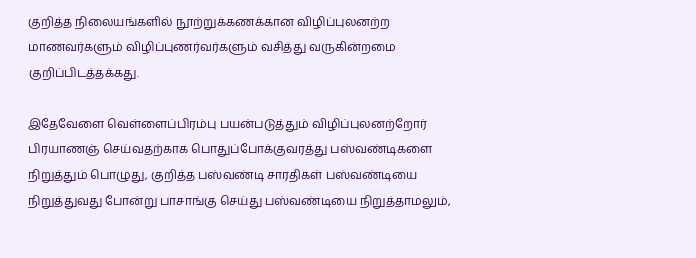குறித்த நிலையங்களில் நூற்றுக்கணக்கான விழிப்புலனற்ற மாணவர்களும் விழிப்புணர்வர்களும் வசித்து வருகின்றமை குறிப்பிடத்தக்கது.

இதேவேளை வெள்ளைப்பிரம்பு பயன்படுத்தும் விழிப்புலனற்றோர் பிரயாணஞ் செய்வதற்காக பொதுப்போக்குவரத்து பஸ்வண்டிகளை நிறுத்தும் பொழுது, குறித்த பஸ்வண்டி சாரதிகள் பஸ்வண்டியை நிறுத்துவது போன்று பாசாங்கு செய்து பஸ்வண்டியை நிறுத்தாமலும்,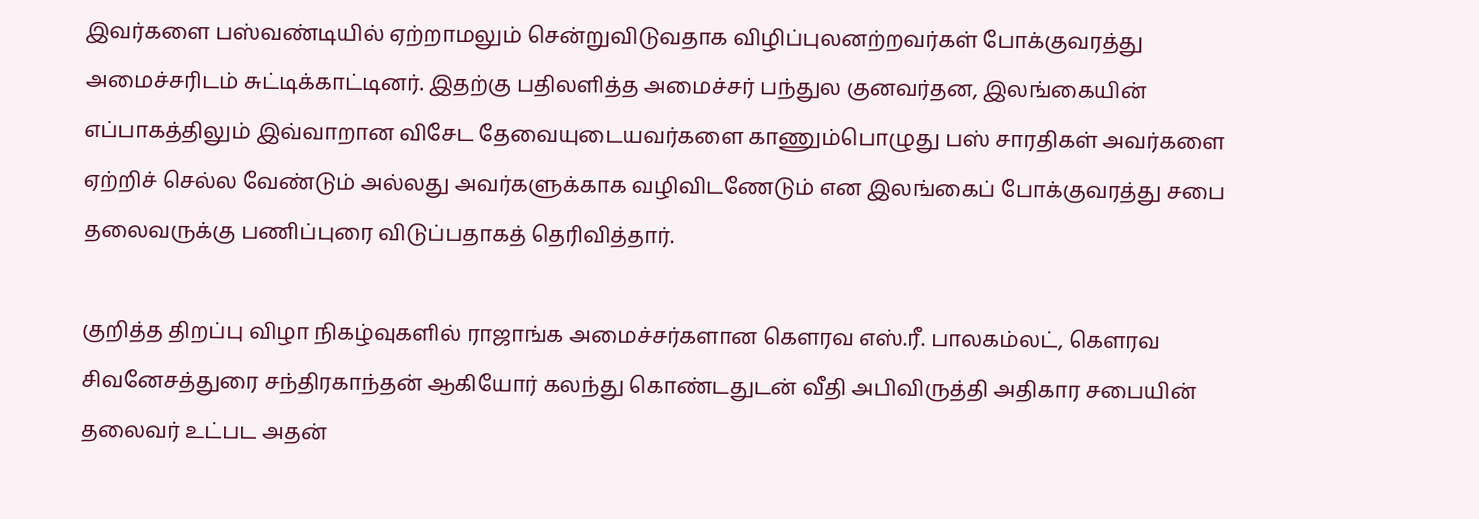இவர்களை பஸ்வண்டியில் ஏற்றாமலும் சென்றுவிடுவதாக விழிப்புலனற்றவர்கள் போக்குவரத்து அமைச்சரிடம் சுட்டிக்காட்டினர். இதற்கு பதிலளித்த அமைச்சர் பந்துல குனவர்தன, இலங்கையின் எப்பாகத்திலும் இவ்வாறான விசேட தேவையுடையவர்களை காணும்பொழுது பஸ் சாரதிகள் அவர்களை ஏற்றிச் செல்ல வேண்டும் அல்லது அவர்களுக்காக வழிவிடணேடும் என இலங்கைப் போக்குவரத்து சபை தலைவருக்கு பணிப்புரை விடுப்பதாகத் தெரிவித்தார்.

குறித்த திறப்பு விழா நிகழ்வுகளில் ராஜாங்க அமைச்சர்களான கௌரவ எஸ்.ரீ. பாலகம்லட், கௌரவ சிவனேசத்துரை சந்திரகாந்தன் ஆகியோர் கலந்து கொண்டதுடன் வீதி அபிவிருத்தி அதிகார சபையின் தலைவர் உட்பட அதன்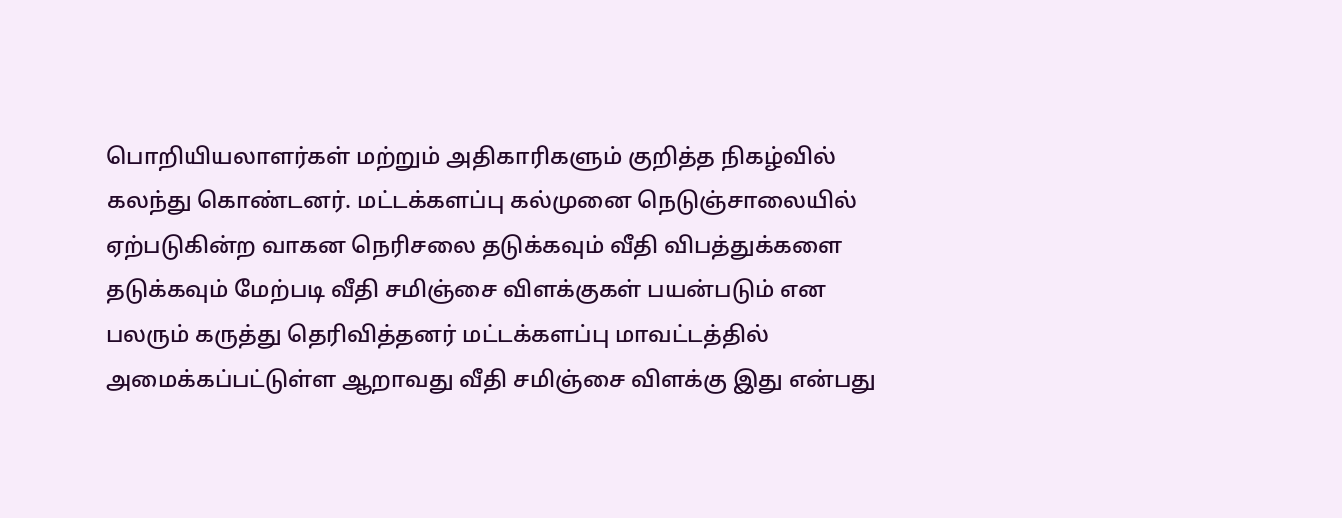பொறியியலாளர்கள் மற்றும் அதிகாரிகளும் குறித்த நிகழ்வில் கலந்து கொண்டனர். மட்டக்களப்பு கல்முனை நெடுஞ்சாலையில் ஏற்படுகின்ற வாகன நெரிசலை தடுக்கவும் வீதி விபத்துக்களை தடுக்கவும் மேற்படி வீதி சமிஞ்சை விளக்குகள் பயன்படும் என பலரும் கருத்து தெரிவித்தனர் மட்டக்களப்பு மாவட்டத்தில் அமைக்கப்பட்டுள்ள ஆறாவது வீதி சமிஞ்சை விளக்கு இது என்பது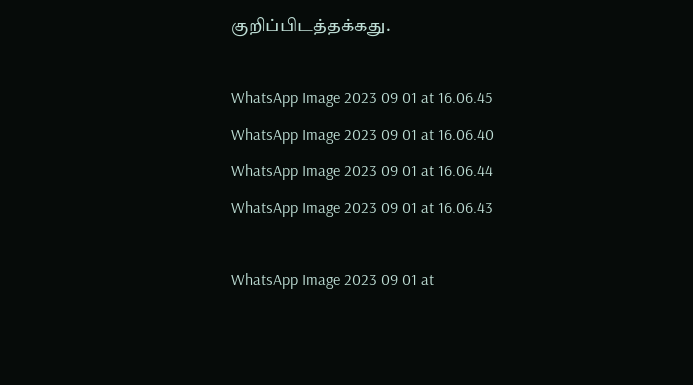குறிப்பிடத்தக்கது.

WhatsApp Image 2023 09 01 at 16.06.45 WhatsApp Image 2023 09 01 at 16.06.40 WhatsApp Image 2023 09 01 at 16.06.44 WhatsApp Image 2023 09 01 at 16.06.43

WhatsApp Image 2023 09 01 at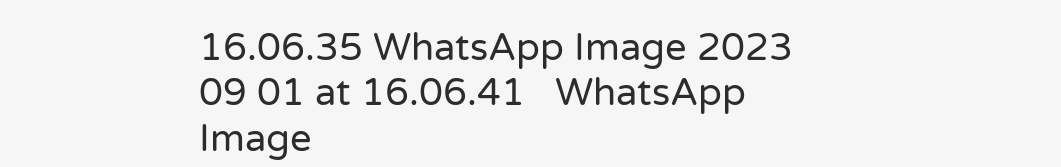16.06.35 WhatsApp Image 2023 09 01 at 16.06.41   WhatsApp Image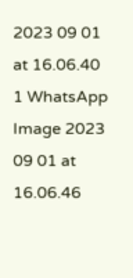2023 09 01 at 16.06.40 1 WhatsApp Image 2023 09 01 at 16.06.46